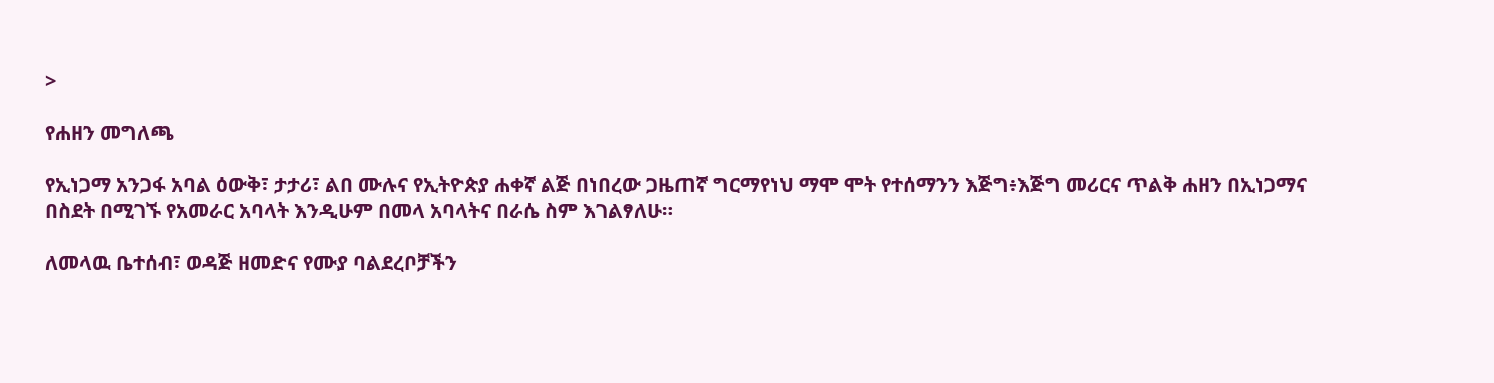>

የሐዘን መግለጫ

የኢነጋማ አንጋፋ አባል ዕውቅ፣ ታታሪ፣ ልበ ሙሉና የኢትዮጵያ ሐቀኛ ልጅ በነበረው ጋዜጠኛ ግርማየነህ ማሞ ሞት የተሰማንን እጅግ፥እጅግ መሪርና ጥልቅ ሐዘን በኢነጋማና በስደት በሚገኙ የአመራር አባላት እንዲሁም በመላ አባላትና በራሴ ስም እገልፃለሁ።

ለመላዉ ቤተሰብ፣ ወዳጅ ዘመድና የሙያ ባልደረቦቻችን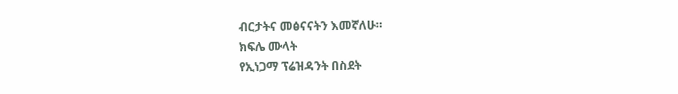ብርታትና መፅናናትን እመኛለሁ።
ክፍሌ ሙላት
የኢነጋማ ፕሬዝዳንት በስደት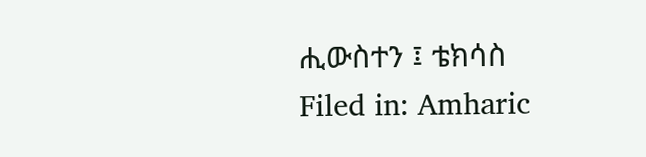ሒውስተን ፤ ቴክሳስ
Filed in: Amharic